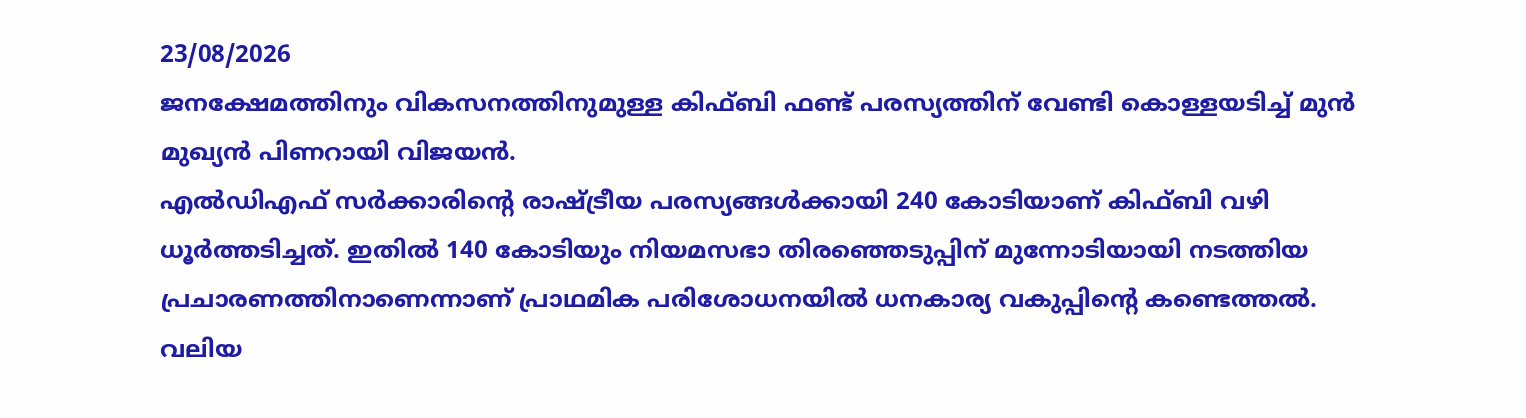23/08/2026
ജനക്ഷേമത്തിനും വികസനത്തിനുമുള്ള കിഫ്ബി ഫണ്ട് പരസ്യത്തിന് വേണ്ടി കൊള്ളയടിച്ച് മുൻ മുഖ്യൻ പിണറായി വിജയൻ.
എൽഡിഎഫ് സർക്കാരിന്റെ രാഷ്ട്രീയ പരസ്യങ്ങൾക്കായി 240 കോടിയാണ് കിഫ്ബി വഴി ധൂർത്തടിച്ചത്. ഇതിൽ 140 കോടിയും നിയമസഭാ തിരഞ്ഞെടുപ്പിന് മുന്നോടിയായി നടത്തിയ പ്രചാരണത്തിനാണെന്നാണ് പ്രാഥമിക പരിശോധനയിൽ ധനകാര്യ വകുപ്പിന്റെ കണ്ടെത്തൽ.
വലിയ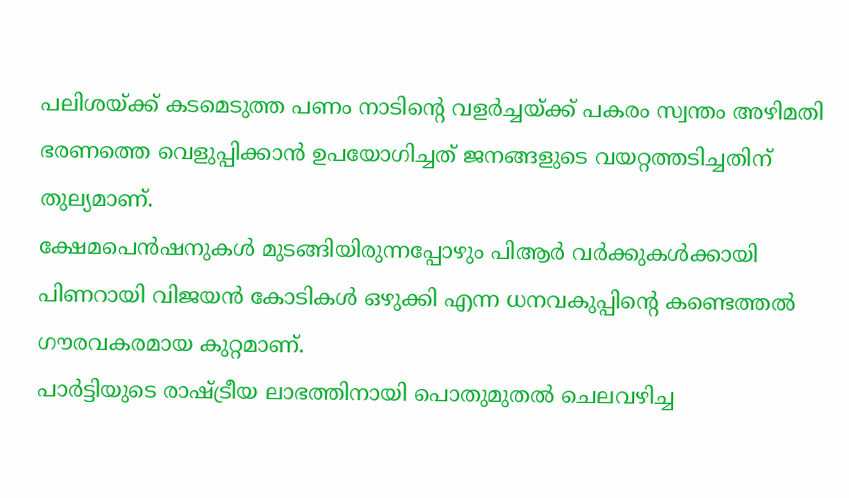പലിശയ്ക്ക് കടമെടുത്ത പണം നാടിന്റെ വളർച്ചയ്ക്ക് പകരം സ്വന്തം അഴിമതി ഭരണത്തെ വെളുപ്പിക്കാൻ ഉപയോഗിച്ചത് ജനങ്ങളുടെ വയറ്റത്തടിച്ചതിന് തുല്യമാണ്.
ക്ഷേമപെൻഷനുകൾ മുടങ്ങിയിരുന്നപ്പോഴും പിആർ വർക്കുകൾക്കായി പിണറായി വിജയൻ കോടികൾ ഒഴുക്കി എന്ന ധനവകുപ്പിന്റെ കണ്ടെത്തൽ ഗൗരവകരമായ കുറ്റമാണ്.
പാർട്ടിയുടെ രാഷ്ട്രീയ ലാഭത്തിനായി പൊതുമുതൽ ചെലവഴിച്ച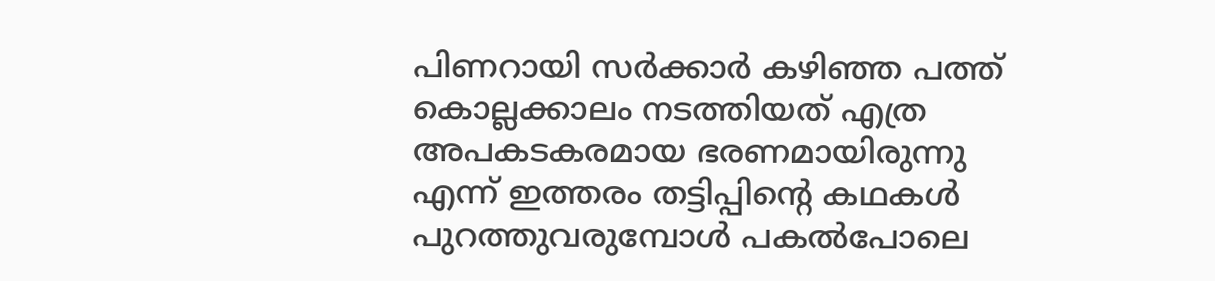പിണറായി സർക്കാർ കഴിഞ്ഞ പത്ത് കൊല്ലക്കാലം നടത്തിയത് എത്ര അപകടകരമായ ഭരണമായിരുന്നു എന്ന് ഇത്തരം തട്ടിപ്പിന്റെ കഥകൾ പുറത്തുവരുമ്പോൾ പകൽപോലെ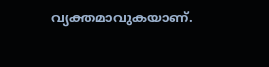വ്യക്തമാവുകയാണ്.